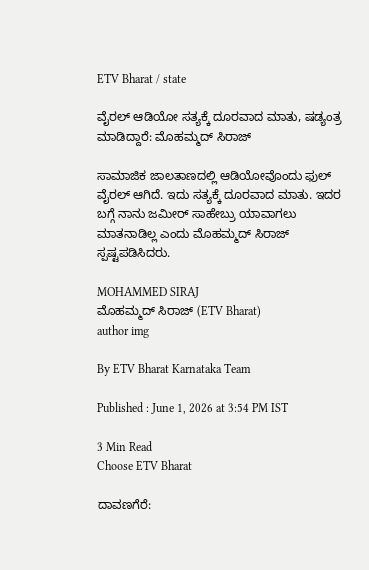ETV Bharat / state

ವೈರಲ್ ಆಡಿಯೋ ಸತ್ಯಕ್ಕೆ ದೂರವಾದ ಮಾತು, ಷಡ್ಯಂತ್ರ ಮಾಡಿದ್ದಾರೆ: ಮೊಹಮ್ಮದ್ ಸಿರಾಜ್

ಸಾಮಾಜಿಕ ಜಾಲತಾಣದಲ್ಲಿ ಆಡಿಯೋವೊಂದು ಫುಲ್ ವೈರಲ್ ಆಗಿದೆ. ಇದು ಸತ್ಯಕ್ಕೆ ದೂರವಾದ ಮಾತು. ಇದರ ಬಗ್ಗೆ ನಾನು ಜಮೀರ್ ಸಾಹೇಬ್ರು ಯಾವಾಗಲು ಮಾತನಾಡಿಲ್ಲ ಎಂದು ಮೊಹಮ್ಮದ್ ಸಿರಾಜ್ ಸ್ಪಷ್ಟಪಡಿಸಿದರು.

MOHAMMED SIRAJ
ಮೊಹಮ್ಮದ್ ಸಿರಾಜ್ (ETV Bharat)
author img

By ETV Bharat Karnataka Team

Published : June 1, 2026 at 3:54 PM IST

3 Min Read
Choose ETV Bharat

ದಾವಣಗೆರೆ: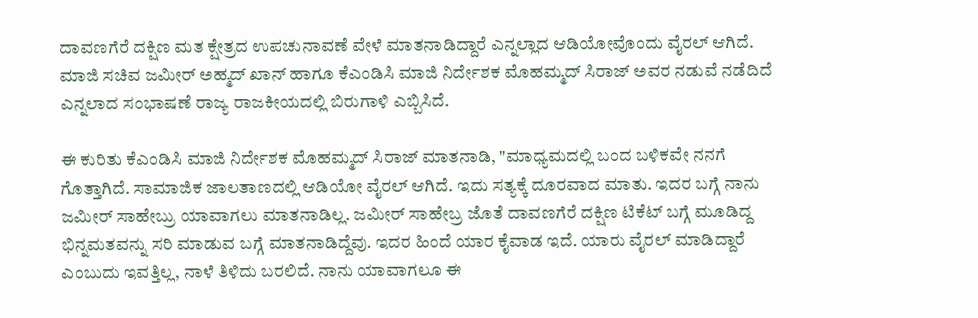ದಾವಣಗೆರೆ ದಕ್ಷಿಣ ಮತ ಕ್ಷೇತ್ರದ ಉಪಚುನಾವಣೆ ವೇಳೆ ಮಾತನಾಡಿದ್ದಾರೆ ಎನ್ನಲ್ಲಾದ ಆಡಿಯೋವೊಂದು ವೈರಲ್ ಆಗಿದೆ. ಮಾಜಿ ಸಚಿವ ಜಮೀರ್ ಅಹ್ಮದ್ ಖಾನ್ ಹಾಗೂ ಕೆಎಂಡಿಸಿ ಮಾಜಿ ನಿರ್ದೇಶಕ ಮೊಹಮ್ಮದ್ ಸಿರಾಜ್ ಅವರ ನಡುವೆ ನಡೆದಿದೆ ಎನ್ನಲಾದ ಸಂಭಾಷಣೆ ರಾಜ್ಯ ರಾಜಕೀಯದಲ್ಲಿ ಬಿರುಗಾಳಿ ಎಬ್ಬಿಸಿದೆ.

ಈ ಕುರಿತು ಕೆಎಂಡಿಸಿ ಮಾಜಿ ನಿರ್ದೇಶಕ ಮೊಹಮ್ಮದ್ ಸಿರಾಜ್ ಮಾತನಾಡಿ, "ಮಾಧ್ಯಮದಲ್ಲಿ ಬಂದ ಬಳಿಕವೇ ನನಗೆ ಗೊತ್ತಾಗಿದೆ. ಸಾಮಾಜಿಕ ಜಾಲತಾಣದಲ್ಲಿ ಆಡಿಯೋ ವೈರಲ್ ಆಗಿದೆ. ಇದು ಸತ್ಯಕ್ಕೆ ದೂರವಾದ ಮಾತು. ಇದರ ಬಗ್ಗೆ ನಾನು ಜಮೀರ್ ಸಾಹೇಬ್ರು ಯಾವಾಗಲು ಮಾತನಾಡಿಲ್ಲ. ಜಮೀರ್ ಸಾಹೇಬ್ರ ಜೊತೆ ದಾವಣಗೆರೆ ದಕ್ಷಿಣ ಟಿಕೆಟ್ ಬಗ್ಗೆ ಮೂಡಿದ್ದ ಭಿನ್ನಮತವನ್ನು ಸರಿ ಮಾಡುವ ಬಗ್ಗೆ ಮಾತನಾಡಿದ್ದೆವು. ಇದರ ಹಿಂದೆ ಯಾರ ಕೈವಾಡ ಇದೆ. ಯಾರು ವೈರಲ್ ಮಾಡಿದ್ದಾರೆ ಎಂಬುದು ಇವತ್ತಿಲ್ಲ, ನಾಳೆ ತಿಳಿದು ಬರಲಿದೆ. ನಾನು ಯಾವಾಗಲೂ ಈ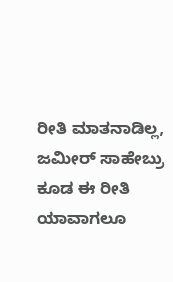ರೀತಿ ಮಾತನಾಡಿಲ್ಲ, ಜಮೀರ್ ಸಾಹೇಬ್ರು ಕೂಡ ಈ ರೀತಿ ಯಾವಾಗಲೂ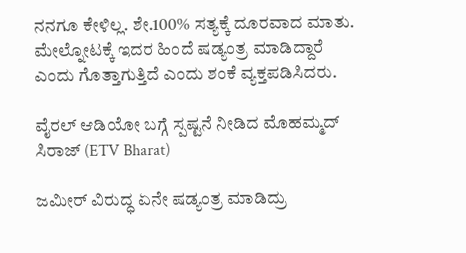ನನಗೂ ಕೇಳಿಲ್ಲ. ಶೇ.100% ಸತ್ಯಕ್ಕೆ ದೂರವಾದ ಮಾತು. ಮೇಲ್ನೋಟಕ್ಕೆ ಇದರ ಹಿಂದೆ ಷಡ್ಯಂತ್ರ ಮಾಡಿದ್ದಾರೆ ಎಂದು ಗೊತ್ತಾಗುತ್ತಿದೆ ಎಂದು ಶಂಕೆ ವ್ಯಕ್ತಪಡಿಸಿದರು.

ವೈರಲ್ ಆಡಿಯೋ ಬಗ್ಗೆ ಸ್ಪಷ್ಟನೆ ನೀಡಿದ ಮೊಹಮ್ಮದ್ ಸಿರಾಜ್ (ETV Bharat)

ಜಮೀರ್ ವಿರುದ್ಧ ಏನೇ ಷಡ್ಯಂತ್ರ ಮಾಡಿದ್ರು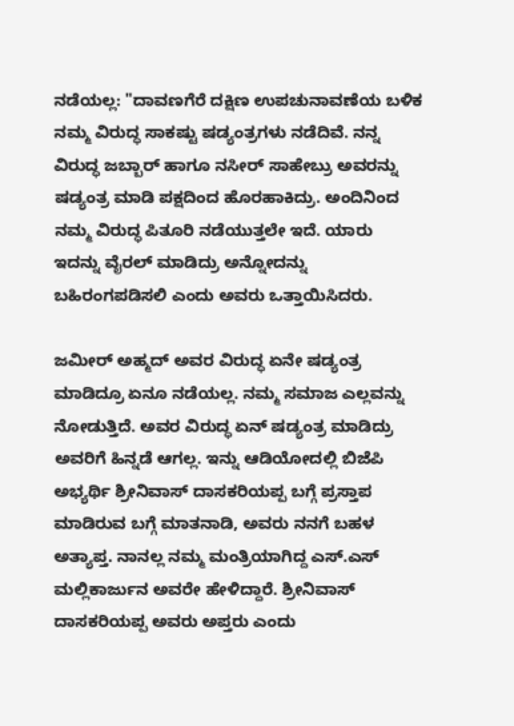ನಡೆಯಲ್ಲ: "ದಾವಣಗೆರೆ ದಕ್ಷಿಣ ಉಪಚುನಾವಣೆಯ ಬಳಿಕ ನಮ್ಮ ವಿರುದ್ಧ ಸಾಕಷ್ಟು ಷಡ್ಯಂತ್ರಗಳು ನಡೆದಿವೆ. ನನ್ನ ವಿರುದ್ಧ ಜಬ್ಬಾರ್ ಹಾಗೂ ನಸೀರ್ ಸಾಹೇಬ್ರು ಅವರನ್ನು ಷಡ್ಯಂತ್ರ ಮಾಡಿ ಪಕ್ಷದಿಂದ ಹೊರಹಾಕಿದ್ರು. ಅಂದಿನಿಂದ ನಮ್ಮ ವಿರುದ್ಧ ಪಿತೂರಿ ನಡೆಯುತ್ತಲೇ ಇದೆ. ಯಾರು ಇದನ್ನು ವೈರಲ್ ಮಾಡಿದ್ರು ಅನ್ನೋದನ್ನು ಬಹಿರಂಗಪಡಿಸಲಿ ಎಂದು ಅವರು ಒತ್ತಾಯಿಸಿದರು.

ಜಮೀರ್ ಅಹ್ಮದ್ ಅವರ ವಿರುದ್ಧ ಏನೇ ಷಡ್ಯಂತ್ರ ಮಾಡಿದ್ರೂ ಏನೂ ನಡೆಯಲ್ಲ. ನಮ್ಮ ಸಮಾಜ ಎಲ್ಲವನ್ನು ನೋಡುತ್ತಿದೆ. ಅವರ ವಿರುದ್ಧ ಏನ್ ಷಡ್ಯಂತ್ರ ಮಾಡಿದ್ರು ಅವರಿಗೆ ಹಿನ್ನಡೆ ಆಗಲ್ಲ. ಇನ್ನು ಆಡಿಯೋದಲ್ಲಿ ಬಿಜೆಪಿ ಅಭ್ಯರ್ಥಿ ಶ್ರೀನಿವಾಸ್ ದಾಸಕರಿಯಪ್ಪ ಬಗ್ಗೆ ಪ್ರಸ್ತಾಪ ಮಾಡಿರುವ ಬಗ್ಗೆ ಮಾತನಾಡಿ, ಅವರು ನನಗೆ ಬಹಳ ಅತ್ಯಾಪ್ತ. ನಾನಲ್ಲ ನಮ್ಮ ಮಂತ್ರಿಯಾಗಿದ್ದ ಎಸ್.ಎಸ್ ಮಲ್ಲಿಕಾರ್ಜುನ ಅವರೇ ಹೇಳಿದ್ದಾರೆ. ಶ್ರೀನಿವಾಸ್ ದಾಸಕರಿಯಪ್ಪ ಅವರು ಅಪ್ತರು ಎಂದು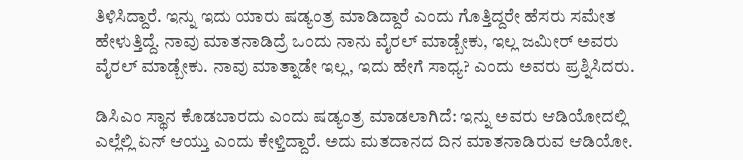ತಿಳಿಸಿದ್ದಾರೆ. ಇನ್ನು ಇದು ಯಾರು ಷಡ್ಯಂತ್ರ ಮಾಡಿದ್ದಾರೆ ಎಂದು ಗೊತ್ತಿದ್ದರೇ ಹೆಸರು ಸಮೇತ ಹೇಳುತ್ತಿದ್ದೆ. ನಾವು ಮಾತನಾಡಿದ್ರೆ ಒಂದು ನಾನು ವೈರಲ್ ಮಾಡ್ಬೇಕು, ಇಲ್ಲ ಜಮೀರ್ ಅವರು ವೈರಲ್ ಮಾಡ್ಬೇಕು. ನಾವು ಮಾತ್ನಾಡೇ ಇಲ್ಲ, ಇದು ಹೇಗೆ ಸಾಧ್ಯ? ಎಂದು ಅವರು ಪ್ರಶ್ನಿಸಿದರು.

ಡಿಸಿಎಂ ಸ್ಥಾನ ಕೊಡಬಾರದು ಎಂದು ಷಡ್ಯಂತ್ರ ಮಾಡಲಾಗಿದೆ: ಇನ್ನು ಅವರು ಆಡಿಯೋದಲ್ಲಿ ಎಲ್ಲೆಲ್ಲಿ ಏನ್ ಆಯ್ತು ಎಂದು ಕೇಳ್ತಿದ್ದಾರೆ. ಅದು ಮತದಾನದ ದಿನ ಮಾತನಾಡಿರುವ ಆಡಿಯೋ.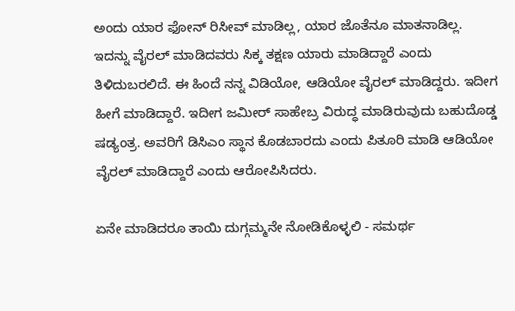ಅಂದು ಯಾರ ಫೋನ್ ರಿಸೀವ್ ಮಾಡಿಲ್ಲ, ಯಾರ ಜೊತೆನೂ ಮಾತನಾಡಿಲ್ಲ. ಇದನ್ನು ವೈರಲ್ ಮಾಡಿದವರು ಸಿಕ್ಕ ತಕ್ಷಣ ಯಾರು ಮಾಡಿದ್ದಾರೆ ಎಂದು ತಿಳಿದುಬರಲಿದೆ. ಈ ಹಿಂದೆ ನನ್ನ ವಿಡಿಯೋ, ಆಡಿಯೋ ವೈರಲ್ ಮಾಡಿದ್ದರು. ಇದೀಗ ಹೀಗೆ ಮಾಡಿದ್ದಾರೆ. ಇದೀಗ ಜಮೀರ್ ಸಾಹೇಬ್ರ ವಿರುದ್ಧ ಮಾಡಿರುವುದು ಬಹುದೊಡ್ಡ ಷಡ್ಯಂತ್ರ. ಅವರಿಗೆ ಡಿಸಿಎಂ ಸ್ಥಾನ ಕೊಡಬಾರದು ಎಂದು ಪಿತೂರಿ ಮಾಡಿ ಆಡಿಯೋ ವೈರಲ್ ಮಾಡಿದ್ದಾರೆ ಎಂದು ಆರೋಪಿಸಿದರು.

ಏನೇ ಮಾಡಿದರೂ ತಾಯಿ ದುಗ್ಗಮ್ಮನೇ ನೋಡಿಕೊಳ್ಳಲಿ - ಸಮರ್ಥ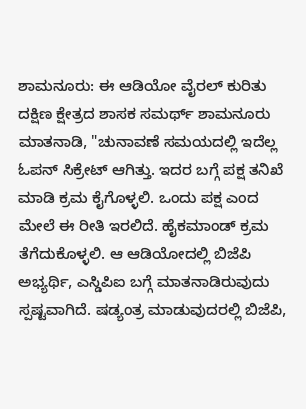ಶಾಮನೂರು: ಈ ಆಡಿಯೋ ವೈರಲ್ ಕುರಿತು ದಕ್ಷಿಣ ಕ್ಷೇತ್ರದ ಶಾಸಕ ಸಮರ್ಥ್ ಶಾಮನೂರು ಮಾತನಾಡಿ, "ಚುನಾವಣೆ ಸಮಯದಲ್ಲಿ ಇದೆಲ್ಲ ಓಪನ್ ಸಿಕ್ರೇಟ್ ಆಗಿತ್ತು. ಇದರ ಬಗ್ಗೆ ಪಕ್ಷ ತನಿಖೆ ಮಾಡಿ ಕ್ರಮ ಕೈಗೊಳ್ಳಲಿ. ಒಂದು ಪಕ್ಷ ಎಂದ ಮೇಲೆ ಈ ರೀತಿ ಇರಲಿದೆ. ಹೈಕಮಾಂಡ್ ಕ್ರಮ ತೆಗೆದುಕೊಳ್ಳಲಿ. ಆ ಆಡಿಯೋದಲ್ಲಿ ಬಿಜೆಪಿ ಅಭ್ಯರ್ಥಿ, ಎಸ್ಡಿಪಿಐ ಬಗ್ಗೆ ಮಾತನಾಡಿರುವುದು ಸ್ಪಷ್ಟವಾಗಿದೆ. ಷಡ್ಯಂತ್ರ ಮಾಡುವುದರಲ್ಲಿ ಬಿಜೆಪಿ,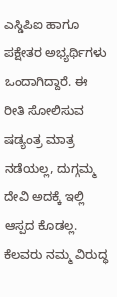ಎಸ್ಡಿಪಿಐ ಹಾಗೂ ಪಕ್ಷೇತರ ಅಭ್ಯರ್ಥಿಗಳು ಒಂದಾಗಿದ್ದಾರೆ. ಈ ರೀತಿ ಸೋಲಿಸುವ ಷಡ್ಯಂತ್ರ ಮಾತ್ರ ನಡೆಯಲ್ಲ, ದುಗ್ಗಮ್ಮ ದೇವಿ ಅದಕ್ಕೆ ಇಲ್ಲಿ ಆಸ್ಪದ ಕೊಡಲ್ಲ. ಕೆಲವರು ನಮ್ಮ ವಿರುದ್ಧ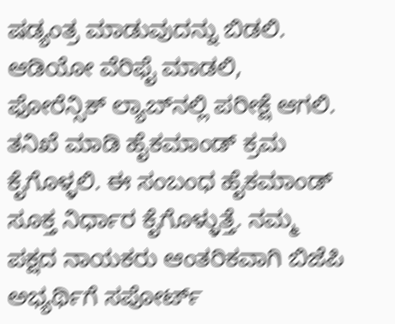ಷಡ್ಯಂತ್ರ ಮಾಡುವುದನ್ನು ಬಿಡಲಿ. ಆಡಿಯೋ ವೆರಿಫೈ ಮಾಡಲಿ, ಫೋರೆನ್ಸಿಕ್ ಲ್ಯಾಬ್‌ನಲ್ಲಿ ಪರೀಕ್ಷೆ ಆಗಲಿ. ತನಿಖೆ ಮಾಡಿ ಹೈಕಮಾಂಡ್ ಕ್ರಮ ಕೈಗೊಳ್ಳಲಿ‌. ಈ ಸಂಬಂಧ ಹೈಕಮಾಂಡ್ ಸೂಕ್ತ ನಿರ್ಧಾರ ಕೈಗೊಳ್ಳುತ್ತೆ. ನಮ್ಮ ಪಕ್ಷದ ನಾಯಕರು ಆಂತರಿಕವಾಗಿ ಬಿಜೆಪಿ ಅಭ್ಯರ್ಥಿಗೆ ಸಪೋರ್ಟ್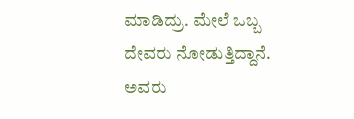ಮಾಡಿದ್ರು. ಮೇಲೆ ಒಬ್ಬ ದೇವರು ನೋಡುತ್ತಿದ್ದಾನೆ. ಅವರು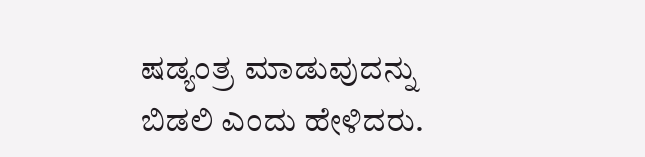ಷಡ್ಯಂತ್ರ ಮಾಡುವುದನ್ನು ಬಿಡಲಿ ಎಂದು ಹೇಳಿದರು.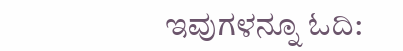ಇವುಗಳನ್ನೂ ಓದಿ: